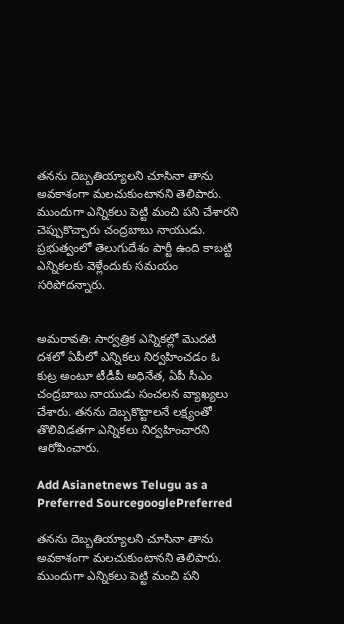తనను దెబ్బతియ్యాలని చూసినా తాను అవకాశంగా మలచుకుంటానని తెలిపారు. ముందుగా ఎన్నికలు పెట్టి మంచి పని చేశారని చెప్పుకొచ్చారు చంద్రబాబు నాయుడు. ప్రభుత్వంలో తెలుగుదేశం పార్టీ ఉంది కాబట్టి ఎన్నికలకు వెళ్లేందుకు సమయం సరిపోదన్నారు.


అమరావతి: సార్వత్రిక ఎన్నికల్లో మెుదటి దశలో ఏపీలో ఎన్నికలు నిర్వహించడం ఓ కుట్ర అంటూ టీడీపీ అధినేత, ఏపీ సీఎం చంద్రబాబు నాయుడు సంచలన వ్యాఖ్యలు చేశారు. తనను దెబ్బకొట్టాలనే లక్ష్యంతో తొలివిడతగా ఎన్నికలు నిర్వహించారని ఆరోపించారు.

Add Asianetnews Telugu as a Preferred SourcegooglePreferred

తనను దెబ్బతియ్యాలని చూసినా తాను అవకాశంగా మలచుకుంటానని తెలిపారు. ముందుగా ఎన్నికలు పెట్టి మంచి పని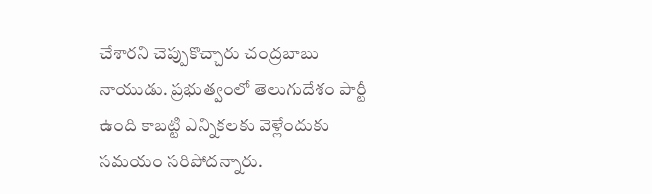చేశారని చెప్పుకొచ్చారు చంద్రబాబు నాయుడు. ప్రభుత్వంలో తెలుగుదేశం పార్టీ ఉంది కాబట్టి ఎన్నికలకు వెళ్లేందుకు సమయం సరిపోదన్నారు.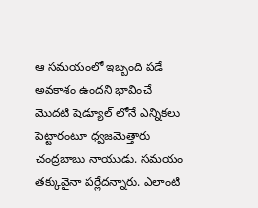ఆ సమయంలో ఇబ్బంది పడే అవకాశం ఉందని భావించే మెుదటి షెడ్యూల్ లోనే ఎన్నికలు పెట్టారంటూ ధ్వజమెత్తారు చంద్రబాబు నాయుడు. సమయం తక్కువైనా పర్లేదన్నారు. ఎలాంటి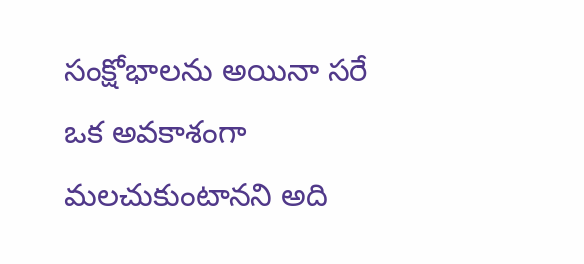సంక్షోభాలను అయినా సరే ఒక అవకాశంగా మలచుకుంటానని అది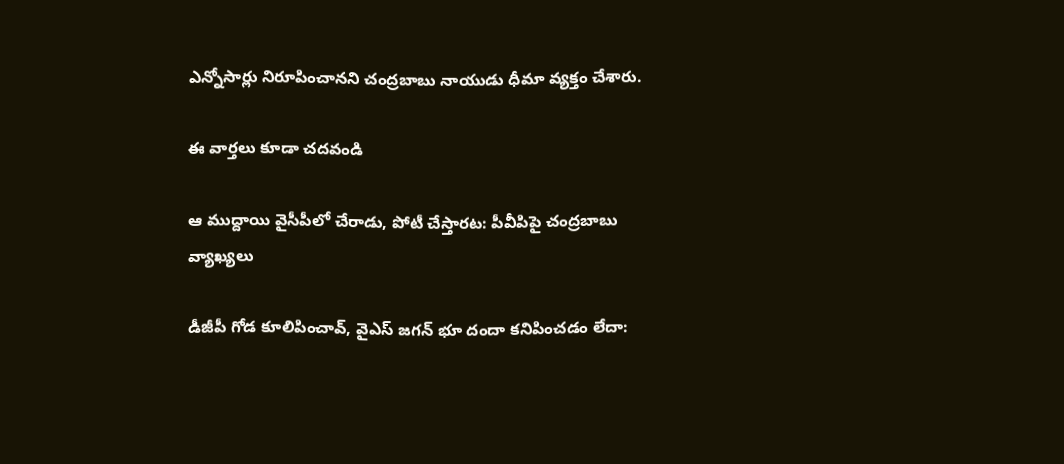ఎన్నోసార్లు నిరూపించానని చంద్రబాబు నాయుడు ధీమా వ్యక్తం చేశారు.

ఈ వార్తలు కూడా చదవండి

ఆ ముద్దాయి వైసీపీలో చేరాడు, పోటీ చేస్తారట: పీవీపిపై చంద్రబాబు వ్యాఖ్యలు

డీజీపీ గోడ కూలిపించావ్, వైఎస్ జగన్ భూ దందా కనిపించడం లేదా: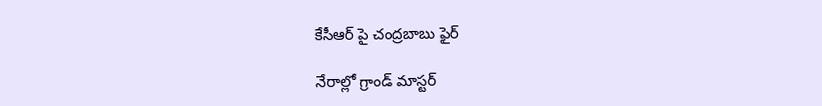కేసీఆర్ పై చంద్రబాబు ఫైర్

నేరాల్లో గ్రాండ్ మాస్టర్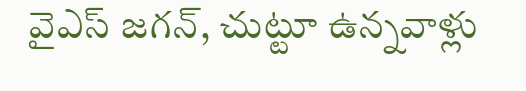వైఎస్ జగన్, చుట్టూ ఉన్నవాళ్లు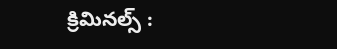క్రిమినల్స్ :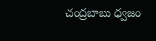చంద్రబాబు ధ్వజం